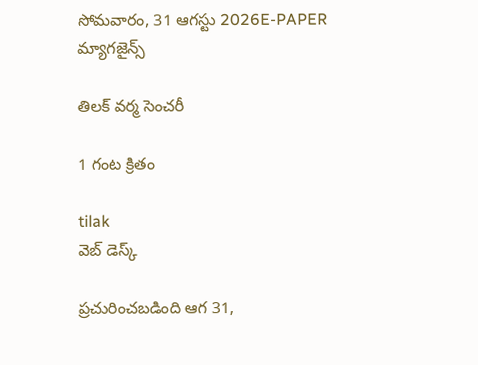సోమవారం, 31 ఆగస్టు 2026E-PAPER
మ్యాగజైన్స్

తిలక్‌ ‌వర్మ సెంచరీ

1 గంట క్రితం

tilak
వెబ్ డెస్క్

ప్రచురించబడింది ఆగ 31,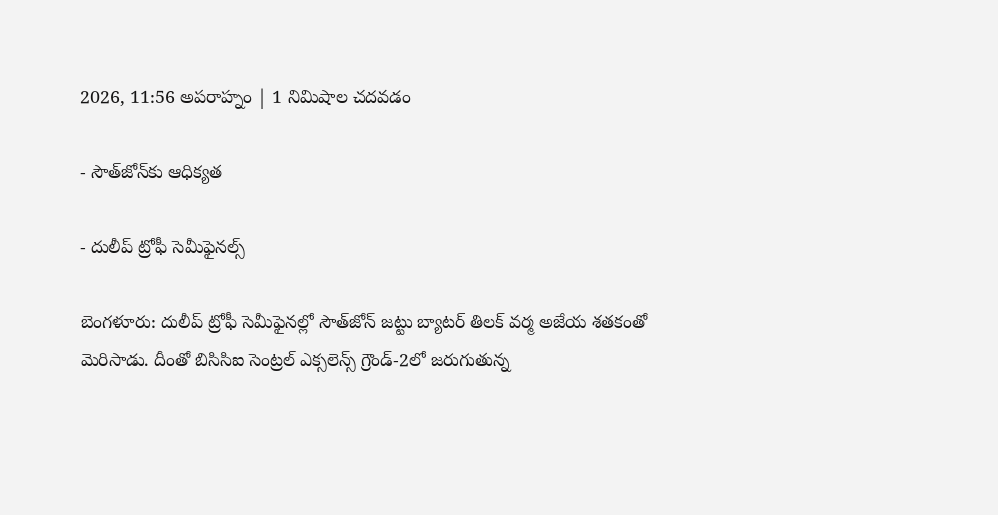2026, 11:56 అపరాహ్నం | 1 నిమిషాల చదవడం

- సౌత్‌‌జోన్‌‌కు ఆధిక్యత

- దులీప్‌ ‌ట్రోఫీ సెమీఫైనల్స్‌

బెంగళూరు: దులీప్‌ ‌ట్రోఫీ సెమీఫైనల్లో సౌత్‌‌జోన్‌ ‌జట్టు బ్యాటర్‌ ‌తిలక్‌ ‌వర్మ అజేయ శతకంతో మెరిసాడు. దీంతో బిసిసిఐ సెంట్రల్‌ ఎక్సలెన్స్‌ ‌గ్రౌండ్‌‌-2లో జరుగుతున్న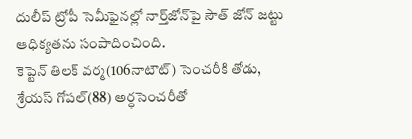దులీప్‌ ‌ట్రోపీ సెమీఫైనల్లో నార్త్‌‌జోన్‌‌పై సౌత్‌ ‌జోన్‌ ‌జట్టు ఆధిక్యతను సంపాదించింది. కెప్టెన్‌ ‌తిలక్‌ ‌వర్మ(106నాటౌట్‌) సెంచరీకి తోడు, శ్రేయస్‌ ‌గోపల్‌(88) అర్ధసెంచరీతో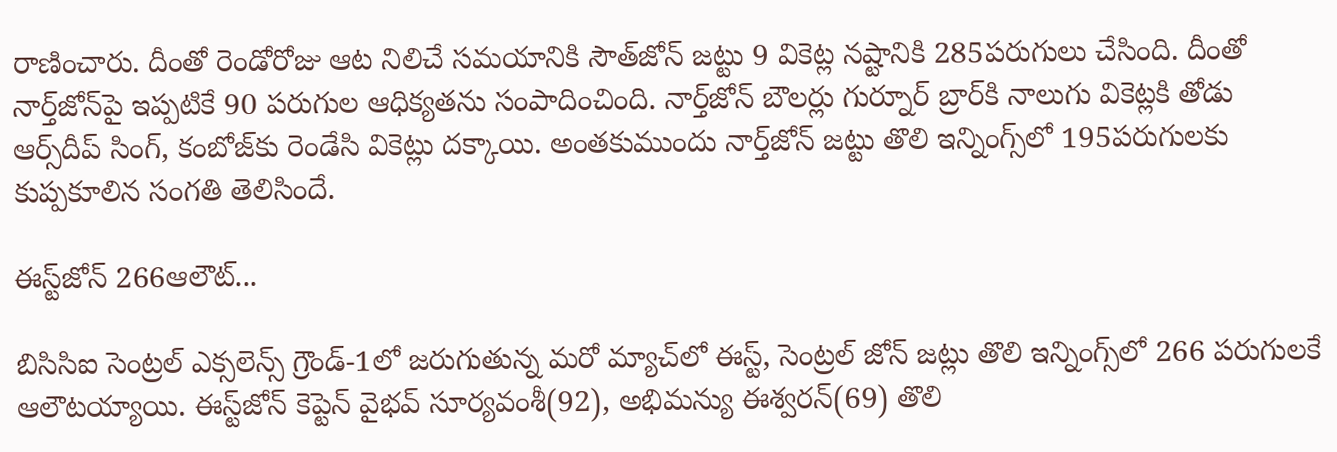రాణించారు. దీంతో రెండోరోజు ఆట నిలిచే సమయానికి సౌత్‌‌జోన్‌ ‌జట్టు 9 వికెట్ల నష్టానికి 285పరుగులు చేసింది. దీంతో నార్త్‌‌జోన్‌‌పై ఇప్పటికే 90 పరుగుల ఆధిక్యతను సంపాదించింది. నార్త్‌‌జోన్‌ ‌బౌలర్లు గుర్నూర్‌ ‌బ్రార్‌‌కి నాలుగు వికెట్లకి తోడు ఆర్స్‌‌దీప్‌ ‌సింగ్‌, కంబోజ్‌‌కు రెండేసి వికెట్లు దక్కాయి. అంతకుముందు నార్త్‌‌జోన్‌ ‌జట్టు తొలి ఇన్నింగ్స్‌‌లో 195పరుగులకు కుప్పకూలిన సంగతి తెలిసిందే.

ఈస్ట్‌‌జోన్‌ 266ఆలౌట్‌...

బిసిసిఐ సెంట్రల్‌ ఎక్సలెన్స్‌ ‌గ్రౌండ్‌-1లో జరుగుతున్న మరో మ్యాచ్‌‌లో ఈస్ట్‌, సెంట్రల్‌ ‌జోన్‌ ‌జట్లు తొలి ఇన్నింగ్స్‌‌లో 266 పరుగులకే ఆలౌటయ్యాయి. ఈస్ట్‌‌జోన్‌ ‌కెప్టెన్‌ ‌వైభవ్‌ ‌సూర్యవంశీ(92), అభిమన్యు ఈశ్వరన్‌(69) తొలి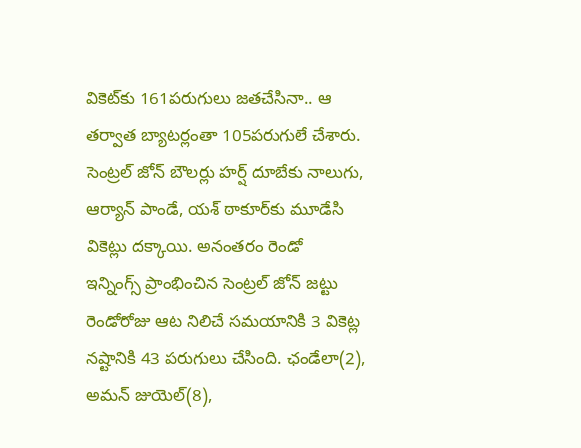వికెట్‌‌కు 161పరుగులు జతచేసినా.. ఆ తర్వాత బ్యాటర్లంతా 105పరుగులే చేశారు. సెంట్రల్‌ ‌జోన్‌ ‌బౌలర్లు హర్ష్‌ ‌దూబేకు నాలుగు, ఆర్యాన్‌ ‌పాండే, యశ్‌ ‌ఠాకూర్‌‌కు మూడేసి వికెట్లు దక్కాయి. అనంతరం రెండో ఇన్నింగ్స్‌ ‌ప్రాంభించిన సెంట్రల్‌ ‌జోన్‌ ‌జట్టు రెండోరోజు ఆట నిలిచే సమయానికి 3 వికెట్ల నష్టానికి 43 పరుగులు చేసింది. ఛండేలా(2), అమన్‌ ‌జుయెల్‌(8),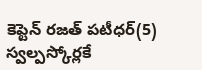కెప్టెన్‌ ‌రజత్‌ ‌పటీధర్‌(5) స్వల్పస్కోర్లకే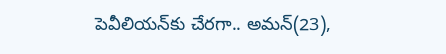పెవీలియన్‌‌కు చేరగా.. అమన్‌(23),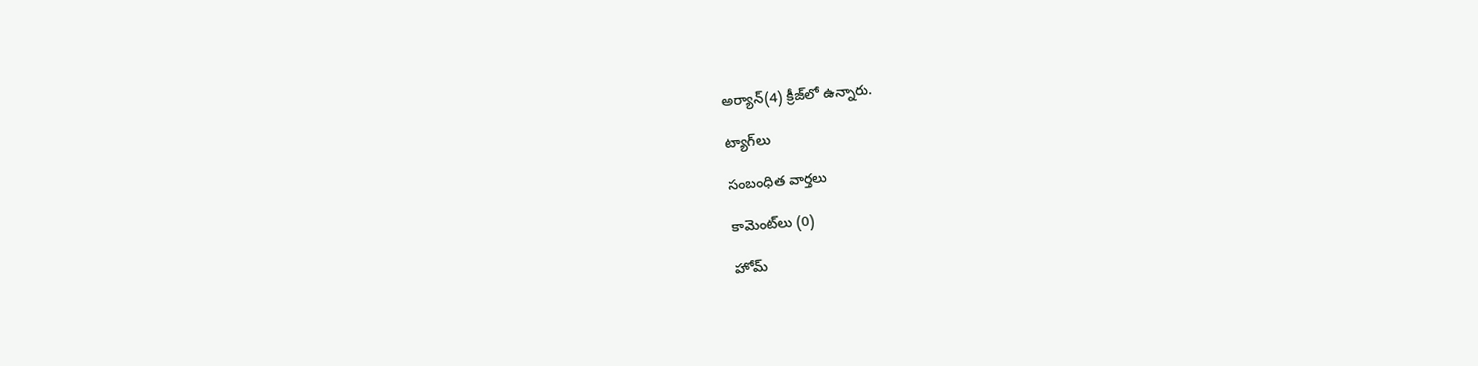అర్యాన్‌(4) క్రీజ్‌‌లో ఉన్నారు.

ట్యాగ్‌లు

సంబంధిత వార్తలు

కామెంట్‌లు (0)

హోమ్